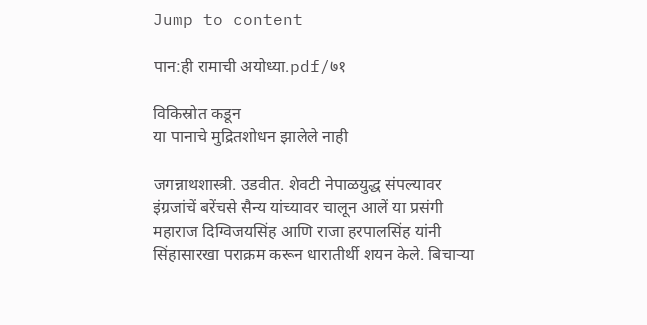Jump to content

पान:ही रामाची अयोध्या.pdf/७१

विकिस्रोत कडून
या पानाचे मुद्रितशोधन झालेले नाही

जगन्नाथशास्त्री. उडवीत. शेवटी नेपाळयुद्ध संपल्यावर इंग्रजांचें बरेंचसे सैन्य यांच्यावर चालून आलें या प्रसंगी महाराज दिग्विजयसिंह आणि राजा हरपालसिंह यांनी सिंहासारखा पराक्रम करून धारातीर्थी शयन केले. बिचाऱ्या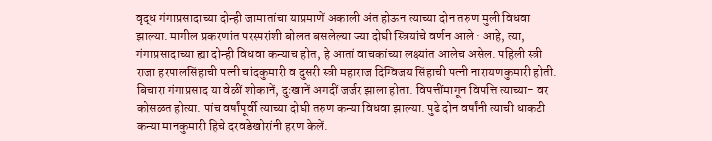वृद्ध गंगाप्रसादाच्या दोन्ही जामातांचा याप्रमाणें अकाली अंत होऊन त्याच्या दोन तरुण मुली विधवा झाल्या. मागील प्रकरणांत परस्परांशी बोलत बसलेल्या ज्या दोघी स्त्रियांचे वर्णन आले · आहे, त्या, गंगाप्रसादाच्या ह्या दोन्ही विधवा कन्याच होत, हे आतां वाचकांच्या लक्ष्यांत आलेच असेल. पहिली स्त्री राजा हरपालसिंहाची पत्नी चांदकुमारी व दुसरी स्त्री महाराज दिग्विजय सिंहाची पत्नी नारायणकुमारी होती. बिचारा गंगाप्रसाद या वेळीं शोकानें, दुःखानें अगदीं जर्जर झाला होता. विपत्तींमागून विपत्ति त्याच्या- वर कोसळत होत्या. पांच वर्षांपूर्वी त्याच्या दोघी तरुण कन्या विधवा झाल्या. पुढे दोन वर्षांनी त्याची धाकटी कन्या मानकुमारी हिचे दरवडेखोरांनी हरण केलें.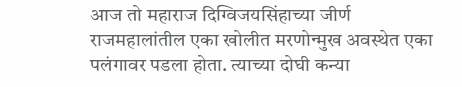आज तो महाराज दिग्विजयसिंहाच्या जीर्ण राजमहालांतील एका खोलीत मरणोन्मुख अवस्थेत एका पलंगावर पडला होता. त्याच्या दोघी कन्या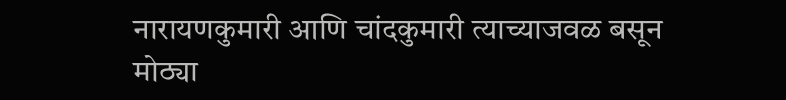नारायणकुमारी आणि चांदकुमारी त्याच्याजवळ बसून मोठ्या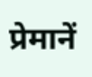प्रेमानें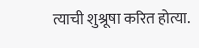त्याची शुश्रूषा करित होत्या.